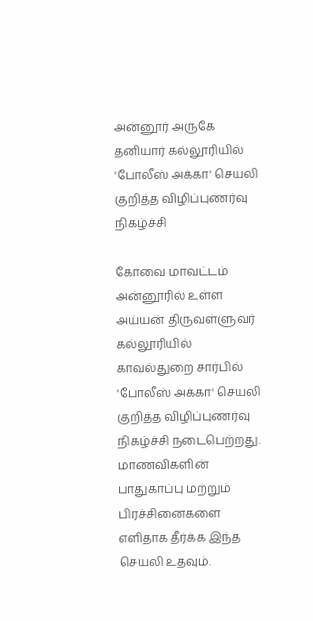அன்னூர் அருகே தனியார் கல்லூரியில் 'போலீஸ் அக்கா' செயலி குறித்த விழிப்புணர்வு நிகழ்ச்சி

கோவை மாவட்டம் அன்னூரில் உள்ள அய்யன் திருவள்ளுவர் கல்லூரியில் காவல்துறை சார்பில் 'போலீஸ் அக்கா' செயலி குறித்த விழிப்புணர்வு நிகழ்ச்சி நடைபெற்றது. மாணவிகளின் பாதுகாப்பு மற்றும் பிரச்சினைகளை எளிதாக தீர்க்க இந்த செயலி உதவும்.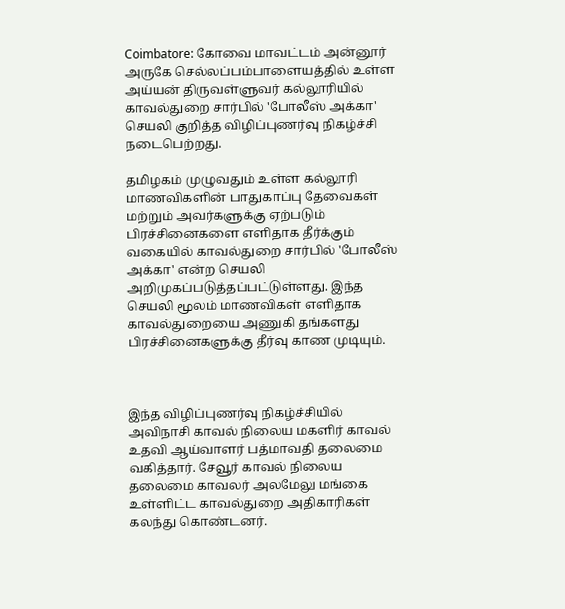Coimbatore: கோவை மாவட்டம் அன்னூர் அருகே செல்லப்பம்பாளையத்தில் உள்ள அய்யன் திருவள்ளுவர் கல்லூரியில் காவல்துறை சார்பில் 'போலீஸ் அக்கா' செயலி குறித்த விழிப்புணர்வு நிகழ்ச்சி நடைபெற்றது.

தமிழகம் முழுவதும் உள்ள கல்லூரி மாணவிகளின் பாதுகாப்பு தேவைகள் மற்றும் அவர்களுக்கு ஏற்படும் பிரச்சினைகளை எளிதாக தீர்க்கும் வகையில் காவல்துறை சார்பில் 'போலீஸ் அக்கா' என்ற செயலி அறிமுகப்படுத்தப்பட்டுள்ளது. இந்த செயலி மூலம் மாணவிகள் எளிதாக காவல்துறையை அணுகி தங்களது பிரச்சினைகளுக்கு தீர்வு காண முடியும்.



இந்த விழிப்புணர்வு நிகழ்ச்சியில் அவிநாசி காவல் நிலைய மகளிர் காவல் உதவி ஆய்வாளர் பத்மாவதி தலைமை வகித்தார். சேவூர் காவல் நிலைய தலைமை காவலர் அலமேலு மங்கை உள்ளிட்ட காவல்துறை அதிகாரிகள் கலந்து கொண்டனர்.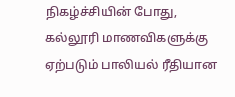நிகழ்ச்சியின் போது, கல்லூரி மாணவிகளுக்கு ஏற்படும் பாலியல் ரீதியான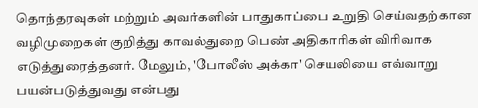தொந்தரவுகள் மற்றும் அவர்களின் பாதுகாப்பை உறுதி செய்வதற்கான வழிமுறைகள் குறித்து காவல்துறை பெண் அதிகாரிகள் விரிவாக எடுத்துரைத்தனர். மேலும், 'போலீஸ் அக்கா' செயலியை எவ்வாறு பயன்படுத்துவது என்பது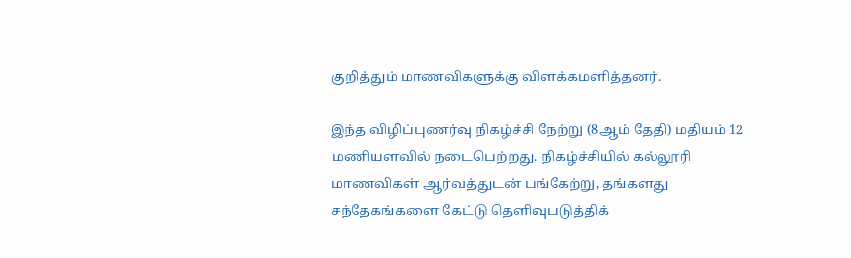குறித்தும் மாணவிகளுக்கு விளக்கமளித்தனர்.

இந்த விழிப்புணர்வு நிகழ்ச்சி நேற்று (8ஆம் தேதி) மதியம் 12 மணியளவில் நடைபெற்றது. நிகழ்ச்சியில் கல்லூரி மாணவிகள் ஆர்வத்துடன் பங்கேற்று, தங்களது சந்தேகங்களை கேட்டு தெளிவுபடுத்திக்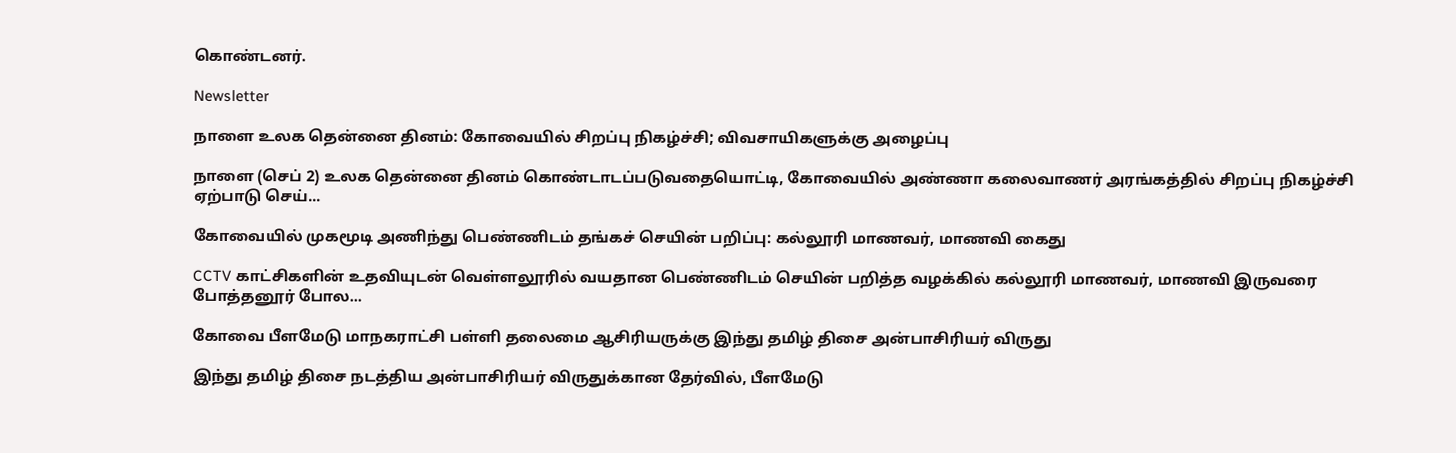கொண்டனர்.

Newsletter

நாளை உலக தென்னை தினம்: கோவையில் சிறப்பு நிகழ்ச்சி; விவசாயிகளுக்கு அழைப்பு

நாளை (செப் 2) உலக தென்னை தினம் கொண்டாடப்படுவதையொட்டி, கோவையில் அண்ணா கலைவாணர் அரங்கத்தில் சிறப்பு நிகழ்ச்சி ஏற்பாடு செய்...

கோவையில் முகமூடி அணிந்து பெண்ணிடம் தங்கச் செயின் பறிப்பு: கல்லூரி மாணவர், மாணவி கைது

CCTV காட்சிகளின் உதவியுடன் வெள்ளலூரில் வயதான பெண்ணிடம் செயின் பறித்த வழக்கில் கல்லூரி மாணவர், மாணவி இருவரை போத்தனூர் போல...

கோவை பீளமேடு மாநகராட்சி பள்ளி தலைமை ஆசிரியருக்கு இந்து தமிழ் திசை அன்பாசிரியர் விருது

இந்து தமிழ் திசை நடத்திய அன்பாசிரியர் விருதுக்கான தேர்வில், பீளமேடு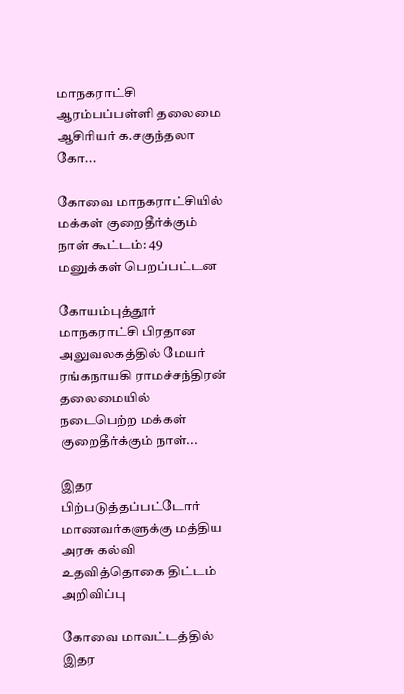மாநகராட்சி ஆரம்பப்பள்ளி தலைமை ஆசிரியர் க.சகுந்தலா கோ...

கோவை மாநகராட்சியில் மக்கள் குறைதீர்க்கும் நாள் கூட்டம்: 49 மனுக்கள் பெறப்பட்டன

கோயம்புத்தூர் மாநகராட்சி பிரதான அலுவலகத்தில் மேயர் ரங்கநாயகி ராமச்சந்திரன் தலைமையில் நடைபெற்ற மக்கள் குறைதீர்க்கும் நாள்...

இதர பிற்படுத்தப்பட்டோர் மாணவர்களுக்கு மத்திய அரசு கல்வி உதவித்தொகை திட்டம் அறிவிப்பு

கோவை மாவட்டத்தில் இதர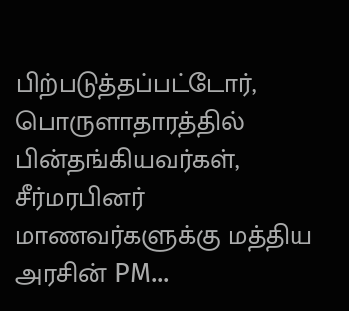பிற்படுத்தப்பட்டோர், பொருளாதாரத்தில் பின்தங்கியவர்கள், சீர்மரபினர் மாணவர்களுக்கு மத்திய அரசின் PM...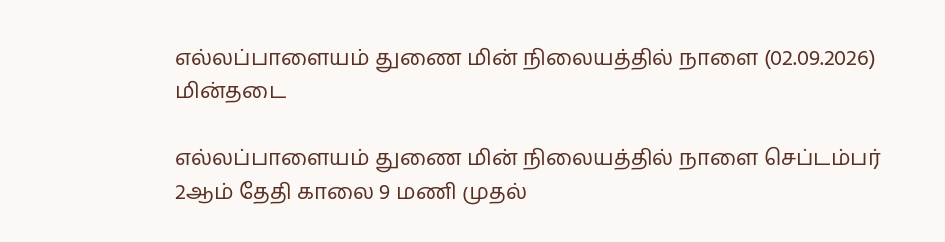எல்லப்பாளையம் துணை மின் நிலையத்தில் நாளை (02.09.2026) மின்தடை

எல்லப்பாளையம் துணை மின் நிலையத்தில் நாளை செப்டம்பர் 2ஆம் தேதி காலை 9 மணி முதல்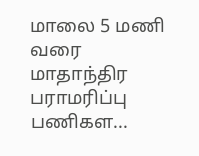மாலை 5 மணி வரை மாதாந்திர பராமரிப்பு பணிகள...